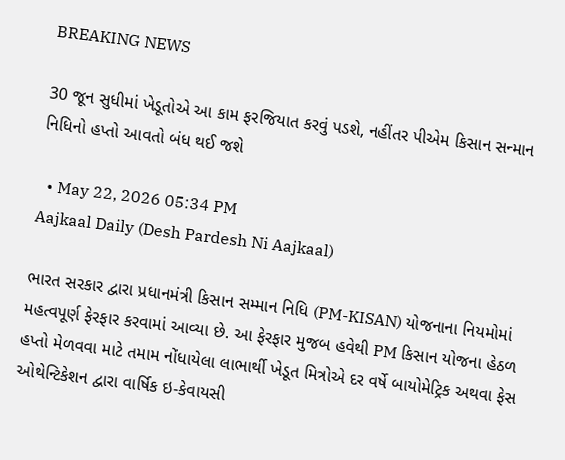BREAKING NEWS

30 જૂન સુધીમાં ખેડૂતોએ આ કામ ફરજિયાત કરવું પડશે, નહીંતર પીએમ કિસાન સન્માન નિધિનો હપ્તો આવતો બંધ થઈ જશે

  • May 22, 2026 05:34 PM
Aajkaal Daily (Desh Pardesh Ni Aajkaal)

ભારત સરકાર દ્વારા પ્રધાનમંત્રી કિસાન સમ્માન નિધિ (PM-KISAN) યોજનાના નિયમોમાં મહત્વપૂર્ણ ફેરફાર કરવામાં આવ્યા છે. આ ફેરફાર મુજબ હવેથી PM કિસાન યોજના હેઠળ હપ્તો મેળવવા માટે તમામ નોંધાયેલા લાભાર્થી ખેડૂત મિત્રોએ દર વર્ષે બાયોમેટ્રિક અથવા ફેસ ઓથેન્ટિકેશન દ્વારા વાર્ષિક ઇ-કેવાયસી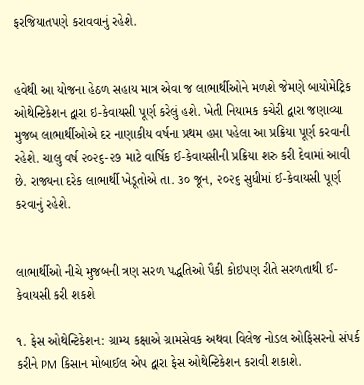ફરજિયાતપણે કરાવવાનું રહેશે.


હવેથી આ યોજના હેઠળ સહાય માત્ર એવા જ લાભાર્થીઓને મળશે જેમણે બાયોમેટ્રિક ઓથેન્ટિકેશન દ્વારા ઇ-કેવાયસી પૂર્ણ કરેલું હશે. ખેતી નિયામક કચેરી દ્વારા જણાવ્યા મુજબ લાભાર્થીઓએ દર નાણાકીય વર્ષના પ્રથમ હપ્તા પહેલા આ પ્રક્રિયા પૂર્ણ કરવાની રહેશે. ચાલુ વર્ષ ૨૦૨૬-૨૭ માટે વાર્ષિક ઈ-કેવાયસીની પ્રક્રિયા શરુ કરી દેવામાં આવી છે. રાજ્યના દરેક લાભાર્થી ખેડૂતોએ તા. ૩૦ જૂન, ૨૦૨૬ સુધીમાં ઈ-કેવાયસી પૂર્ણ કરવાનું રહેશે.


લાભાર્થીઓ નીચે મુજબની ત્રણ સરળ પદ્ધતિઓ પૈકી કોઇપણ રીતે સરળતાથી ઈ-કેવાયસી કરી શકશે

૧. ફેસ ઓથેન્ટિકેશન: ગ્રામ્ય કક્ષાએ ગ્રામસેવક અથવા વિલેજ નોડલ ઓફિસરનો સંપર્ક કરીને PM કિસાન મોબાઈલ એપ દ્વારા ફેસ ઓથેન્ટિકેશન કરાવી શકાશે.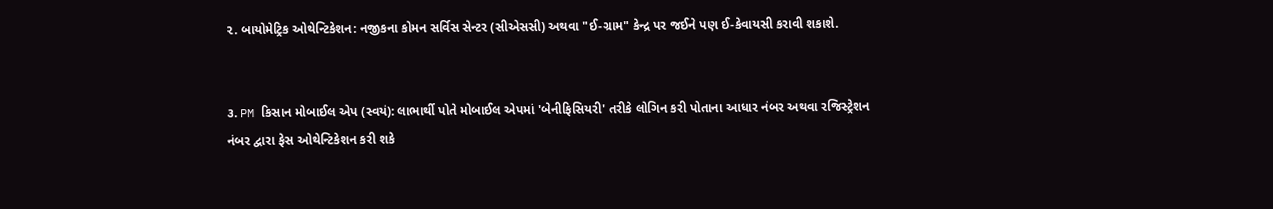૨. બાયોમેટ્રિક ઓથેન્ટિકેશન: નજીકના કોમન સર્વિસ સેન્ટર (સીએસસી) અથવા "ઈ-ગ્રામ" કેન્દ્ર પર જઈને પણ ઈ-કેવાયસી કરાવી શકાશે.


૩. PM કિસાન મોબાઈલ એપ (સ્વયં): લાભાર્થી પોતે મોબાઈલ એપમાં 'બેનીફિસિયરી' તરીકે લોગિન કરી પોતાના આધાર નંબર અથવા રજિસ્ટ્રેશન નંબર દ્વારા ફેસ ઓથેન્ટિકેશન કરી શકે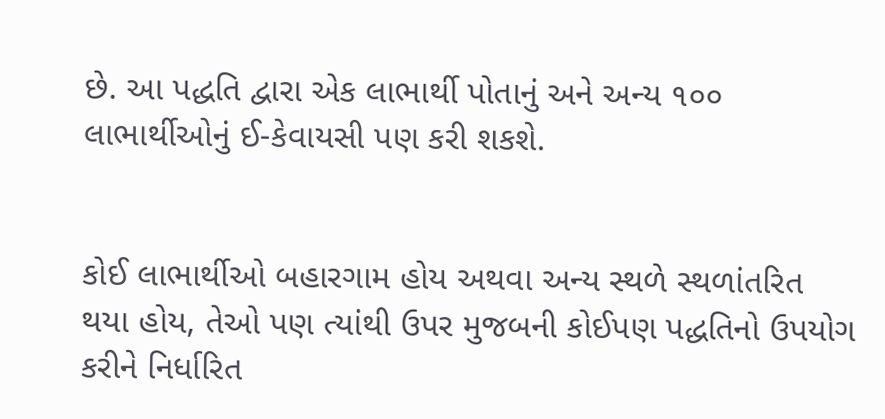છે. આ પદ્ધતિ દ્વારા એક લાભાર્થી પોતાનું અને અન્ય ૧૦૦ લાભાર્થીઓનું ઈ-કેવાયસી પણ કરી શકશે.


કોઈ લાભાર્થીઓ બહારગામ હોય અથવા અન્ય સ્થળે સ્થળાંતરિત થયા હોય, તેઓ પણ ત્યાંથી ઉપર મુજબની કોઈપણ પદ્ધતિનો ઉપયોગ કરીને નિર્ધારિત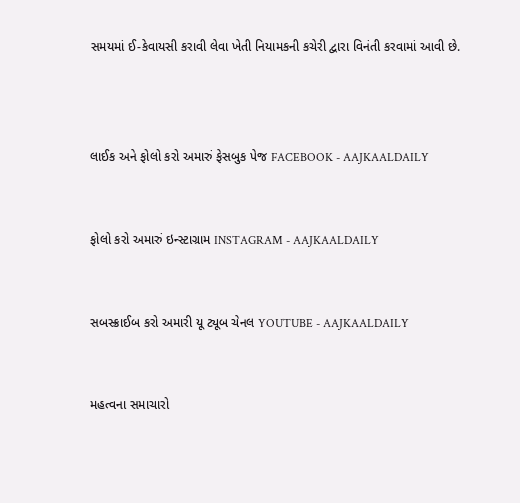સમયમાં ઈ-કેવાયસી કરાવી લેવા ખેતી નિયામકની કચેરી દ્વારા વિનંતી કરવામાં આવી છે.



લાઈક અને ફોલો કરો અમારું ફેસબુક પેજ FACEBOOK - AAJKAALDAILY


ફોલો કરો અમારું ઇન્સ્ટાગ્રામ INSTAGRAM - AAJKAALDAILY


સબસ્ક્રાઈબ કરો અમારી યૂ ટ્યૂબ ચેનલ YOUTUBE - AAJKAALDAILY


મહત્વના સમાચારો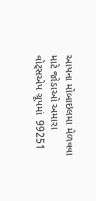આપના મોબાઇલમા મેળવવા માટે જોડાઓ અમારા વોટ્સએપ ગ્રૂપમાં  99251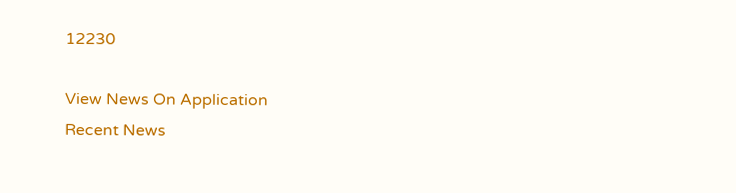12230

View News On Application
Recent News